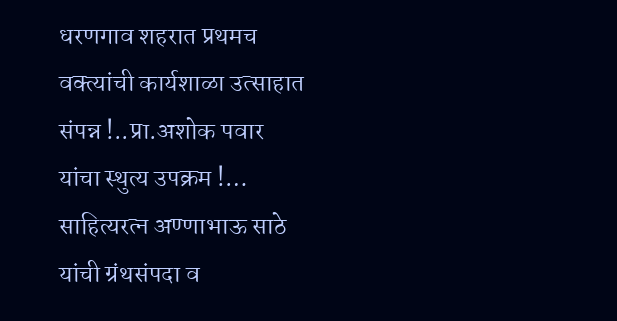धरणगाव शहरात प्रथमच वक्त्यांची कार्यशाळा उत्साहात संपन्न !..प्रा.अशोक पवार यांचा स्थुत्य उपक्रम !… साहित्यरत्न अण्णाभाऊ साठे यांची ग्रंथसंपदा व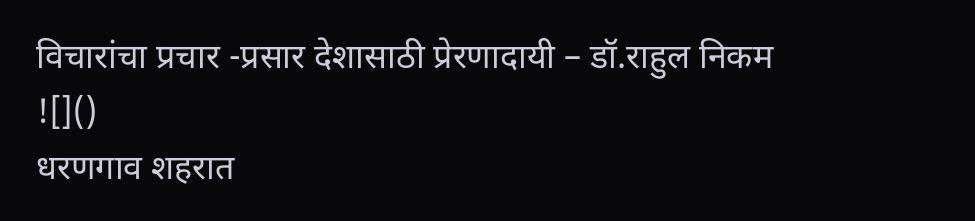विचारांचा प्रचार -प्रसार देशासाठी प्रेरणादायी – डॉ.राहुल निकम
![]()
धरणगाव शहरात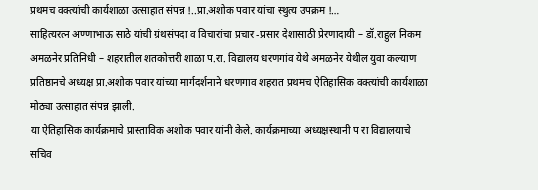प्रथमच वक्त्यांची कार्यशाळा उत्साहात संपन्न !..प्रा.अशोक पवार यांचा स्थुत्य उपक्रम !…
साहित्यरत्न अण्णाभाऊ साठे यांची ग्रंथसंपदा व विचारांचा प्रचार -प्रसार देशासाठी प्रेरणादायी – डॉ.राहुल निकम
अमळनेर प्रतिनिधी – शहरातील शतकोत्तरी शाळा प.रा. विद्यालय धरणगांव येथे अमळनेर येथील युवा कल्याण प्रतिष्ठानचे अध्यक्ष प्रा.अशोक पवार यांच्या मार्गदर्शनाने धरणगाव शहरात प्रथमच ऐतिहासिक वक्त्यांची कार्यशाळा मोठ्या उत्साहात संपन्न झाली.
या ऐतिहासिक कार्यक्रमाचे प्रास्ताविक अशोक पवार यांनी केले. कार्यक्रमाच्या अध्यक्षस्थानी प रा विद्यालयाचे सचिव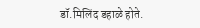डॉ.मिलिंद डहाळे होते.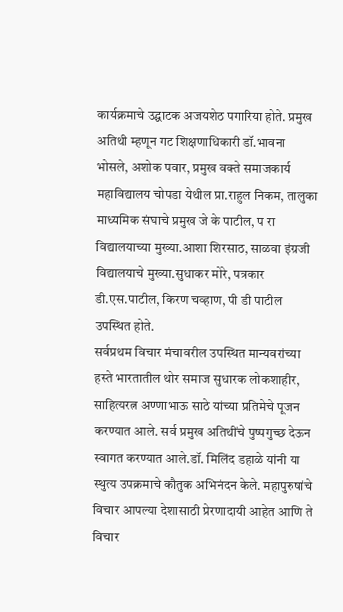कार्यक्रमाचे उद्घाटक अजयशेठ पगारिया होते. प्रमुख अतिथी म्हणून गट शिक्षणाधिकारी डॉ.भावना भोसले, अशोक पवार, प्रमुख वक्ते समाजकार्य महाविद्यालय चोपडा येथील प्रा.राहुल निकम, तालुका माध्यमिक संघाचे प्रमुख जे के पाटील, प रा विद्यालयाच्या मुख्या.आशा शिरसाठ, साळवा इंग्रजी विद्यालयाचे मुख्या.सुधाकर मोरे, पत्रकार डी.एस.पाटील, किरण चव्हाण, पी डी पाटील उपस्थित होते.
सर्वप्रथम विचार मंचावरील उपस्थित मान्यवरांच्या हस्ते भारतातील थोर समाज सुधारक लोकशाहीर, साहित्यरत्न अण्णाभाऊ साठे यांच्या प्रतिमेचे पूजन करण्यात आले. सर्व प्रमुख अतिथींचे पुष्पगुच्छ देऊन स्वागत करण्यात आले.डॉ. मिलिंद डहाळे यांनी या स्थुत्य उपक्रमाचे कौतुक अभिनंदन केले. महापुरुषांचे विचार आपल्या देशासाठी प्रेरणादायी आहेत आणि ते विचार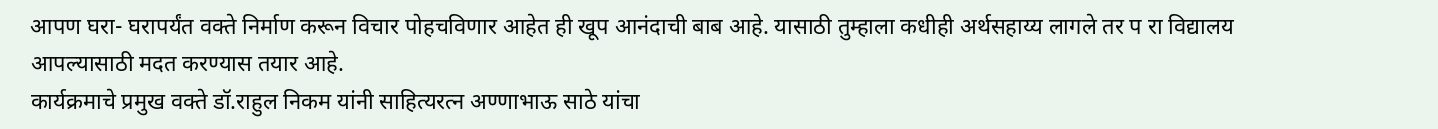आपण घरा- घरापर्यंत वक्ते निर्माण करून विचार पोहचविणार आहेत ही खूप आनंदाची बाब आहे. यासाठी तुम्हाला कधीही अर्थसहाय्य लागले तर प रा विद्यालय आपल्यासाठी मदत करण्यास तयार आहे.
कार्यक्रमाचे प्रमुख वक्ते डॉ.राहुल निकम यांनी साहित्यरत्न अण्णाभाऊ साठे यांचा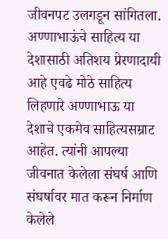जीवनपट उलगडून सांगितला. अण्णाभाऊंचे साहित्य या देशासाठी अतिशय प्रेरणादायी आहे एवढे मोठे साहित्य लिहणारे अण्णाभाऊ या देशाचे एकमेव साहित्यसम्राट आहेत. त्यांनी आपल्या जीवनात केलेला संघर्ष आणि संघर्षावर मात करून निर्माण केलेले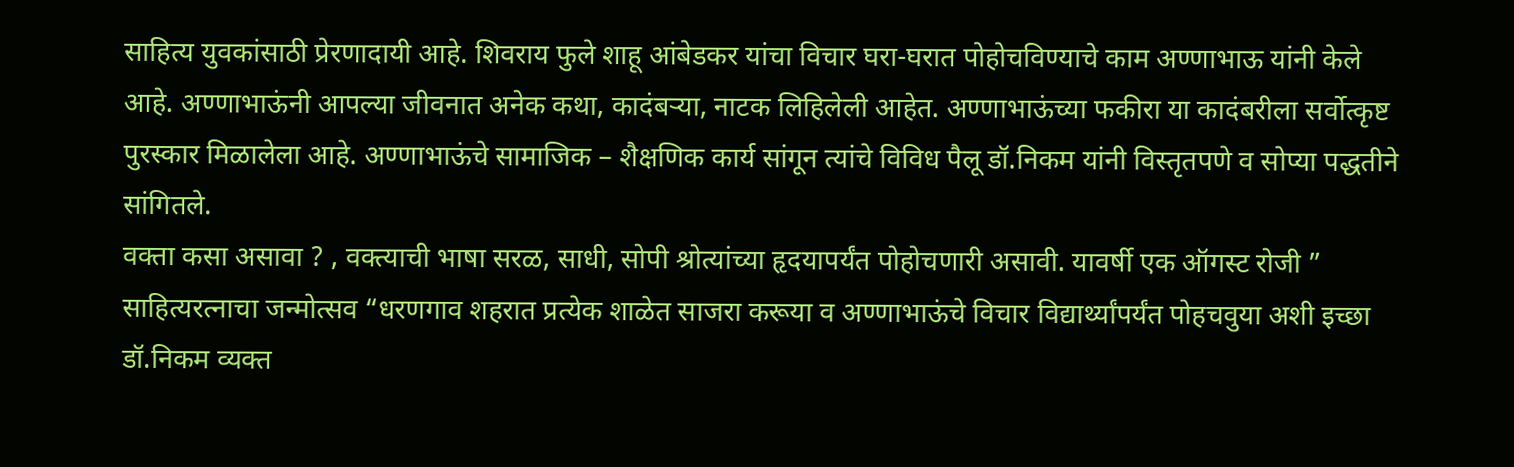साहित्य युवकांसाठी प्रेरणादायी आहे. शिवराय फुले शाहू आंबेडकर यांचा विचार घरा-घरात पोहोचविण्याचे काम अण्णाभाऊ यांनी केले आहे. अण्णाभाऊंनी आपल्या जीवनात अनेक कथा, कादंबऱ्या, नाटक लिहिलेली आहेत. अण्णाभाऊंच्या फकीरा या कादंबरीला सर्वोत्कृष्ट पुरस्कार मिळालेला आहे. अण्णाभाऊंचे सामाजिक – शैक्षणिक कार्य सांगून त्यांचे विविध पैलू डॉ.निकम यांनी विस्तृतपणे व सोप्या पद्धतीने सांगितले.
वक्ता कसा असावा ? , वक्त्याची भाषा सरळ, साधी, सोपी श्रोत्यांच्या हृदयापर्यंत पोहोचणारी असावी. यावर्षी एक ऑगस्ट रोजी ” साहित्यरत्नाचा जन्मोत्सव “धरणगाव शहरात प्रत्येक शाळेत साजरा करूया व अण्णाभाऊंचे विचार विद्यार्थ्यांपर्यंत पोहचवुया अशी इच्छा डॉ.निकम व्यक्त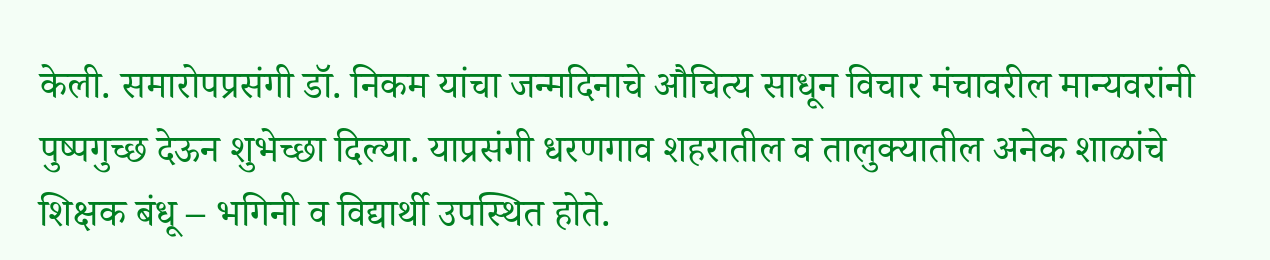केली. समारोपप्रसंगी डॉ. निकम यांचा जन्मदिनाचे औचित्य साधून विचार मंचावरील मान्यवरांनी पुष्पगुच्छ देऊन शुभेच्छा दिल्या. याप्रसंगी धरणगाव शहरातील व तालुक्यातील अनेक शाळांचे शिक्षक बंधू – भगिनी व विद्यार्थी उपस्थित होते.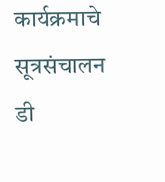कार्यक्रमाचे सूत्रसंचालन डी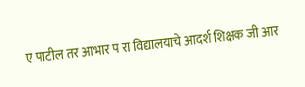ए पाटील तर आभार प रा विद्यालयाचे आदर्श शिक्षक जी आर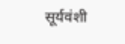सूर्यवंशी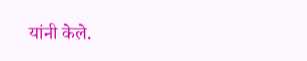यांनी केले.